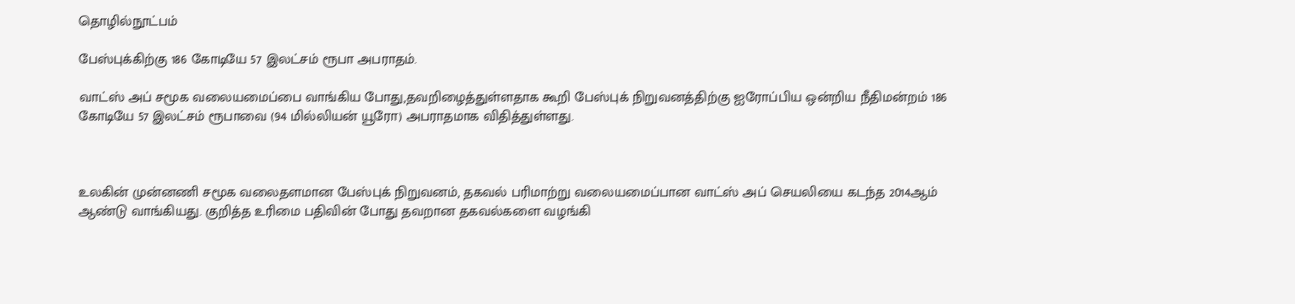தொழில்நூட்பம்

பேஸ்புக்கிற்கு 186 கோடியே 57 இலட்சம் ரூபா அபராதம்.

வாட்ஸ் அப் சமூக வலையமைப்பை வாங்கிய போது,தவறிழைத்துள்ளதாக கூறி பேஸ்புக் நிறுவனத்திற்கு ஐரோப்பிய ஒன்றிய நீதிமன்றம் 186 கோடியே 57 இலட்சம் ரூபாவை (94 மில்லியன் யூரோ) அபராதமாக விதித்துள்ளது.



உலகின் முன்னணி சமூக வலைதளமான பேஸ்புக் நிறுவனம், தகவல் பரிமாற்று வலையமைப்பான வாட்ஸ் அப் செயலியை கடந்த 2014ஆம் ஆண்டு வாங்கியது. குறித்த உரிமை பதிவின் போது தவறான தகவல்களை வழங்கி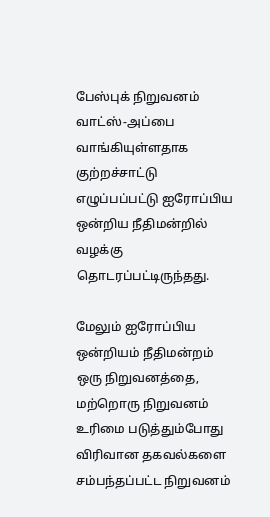பேஸ்புக் நிறுவனம் வாட்ஸ்-அப்பை வாங்கியுள்ளதாக குற்றச்சாட்டு எழுப்பப்பட்டு ஐரோப்பிய ஒன்றிய நீதிமன்றில் வழக்கு தொடரப்பட்டிருந்தது.

மேலும் ஐரோப்பிய ஒன்றியம் நீதிமன்றம் ஒரு நிறுவனத்தை, மற்றொரு நிறுவனம் உரிமை படுத்தும்போது விரிவான தகவல்களை சம்பந்தப்பட்ட நிறுவனம்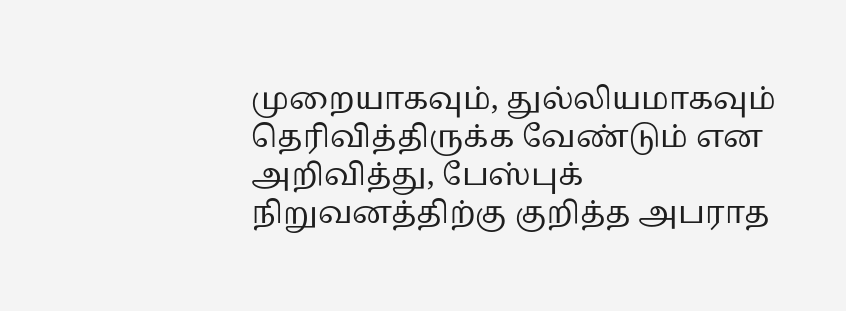முறையாகவும், துல்லியமாகவும் தெரிவித்திருக்க வேண்டும் என  அறிவித்து, பேஸ்புக் நிறுவனத்திற்கு குறித்த அபராத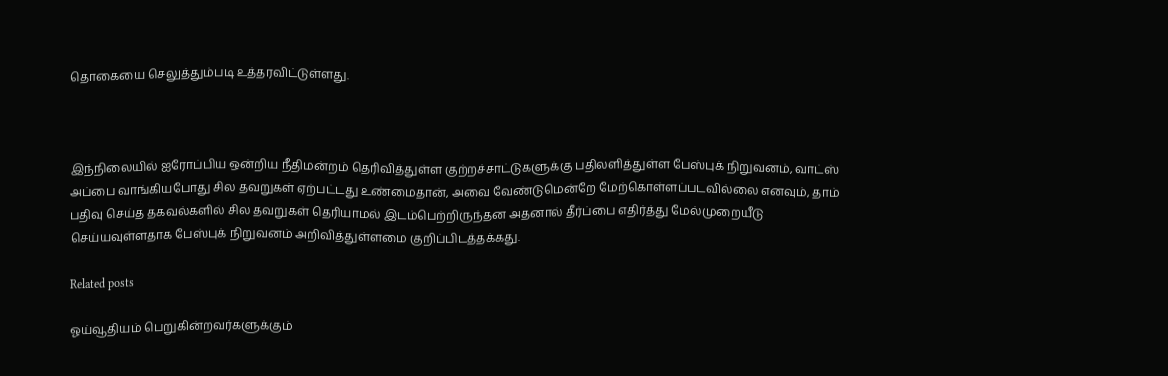தொகையை செலுத்தும்படி உத்தரவிட்டுள்ளது.



இந்நிலையில் ஐரோப்பிய ஒன்றிய நீதிமன்றம் தெரிவித்துள்ள குற்றச்சாட்டுகளுக்கு பதிலளித்துள்ள பேஸ்புக் நிறுவனம், வாட்ஸ் அப்பை வாங்கியபோது சில தவறுகள் ஏற்பட்டது உண்மைதான், அவை வேண்டுமென்றே மேற்கொள்ளப்படவில்லை எனவும், தாம் பதிவு செய்த தகவல்களில் சில தவறுகள் தெரியாமல் இடம்பெற்றிருந்தன அதனால் தீர்ப்பை எதிர்த்து மேல்முறையீடு செய்யவுள்ளதாக பேஸ்புக் நிறுவனம் அறிவித்துள்ளமை குறிப்பிடத்தக்கது.

Related posts

ஓய்வூதியம் பெறுகின்றவர்களுக்கும்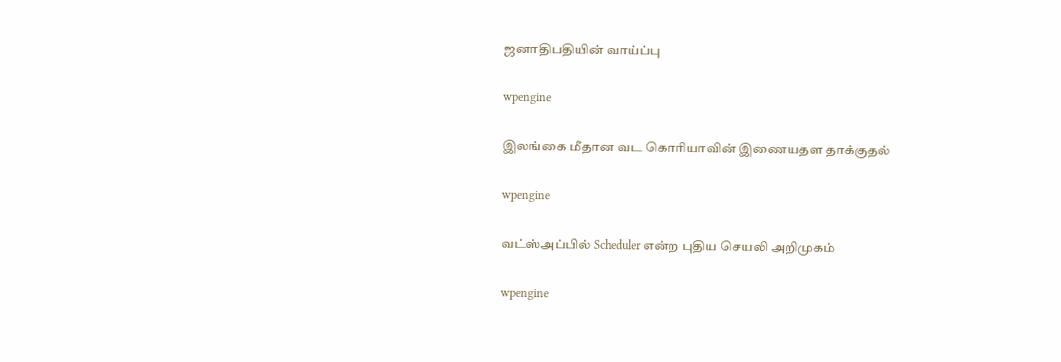ஜனாதிபதியின் வாய்ப்பு

wpengine

இலங்கை மீதான வட கொரியாவின் இணையதள தாக்குதல்

wpengine

வட்ஸ்அப்பில் Scheduler என்ற புதிய செயலி அறிமுகம்

wpengine